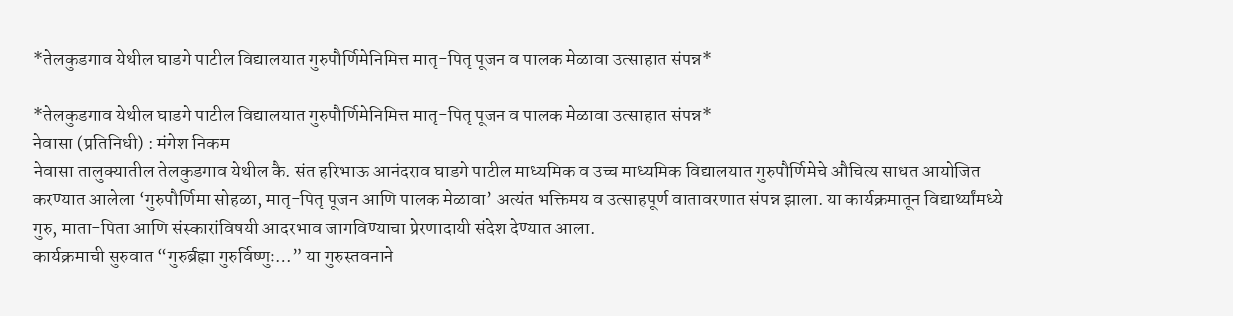*तेलकुडगाव येथील घाडगे पाटील विद्यालयात गुरुपौर्णिमेनिमित्त मातृ-पितृ पूजन व पालक मेळावा उत्साहात संपन्न*

*तेलकुडगाव येथील घाडगे पाटील विद्यालयात गुरुपौर्णिमेनिमित्त मातृ-पितृ पूजन व पालक मेळावा उत्साहात संपन्न*
नेवासा (प्रतिनिधी) : मंगेश निकम
नेवासा तालुक्यातील तेलकुडगाव येथील कै. संत हरिभाऊ आनंदराव घाडगे पाटील माध्यमिक व उच्च माध्यमिक विद्यालयात गुरुपौर्णिमेचे औचित्य साधत आयोजित करण्यात आलेला ‘गुरुपौर्णिमा सोहळा, मातृ-पितृ पूजन आणि पालक मेळावा’ अत्यंत भक्तिमय व उत्साहपूर्ण वातावरणात संपन्न झाला. या कार्यक्रमातून विद्यार्थ्यांमध्ये गुरु, माता-पिता आणि संस्कारांविषयी आदरभाव जागविण्याचा प्रेरणादायी संदेश देण्यात आला.
कार्यक्रमाची सुरुवात “गुरुर्ब्रह्मा गुरुर्विष्णुः…” या गुरुस्तवनाने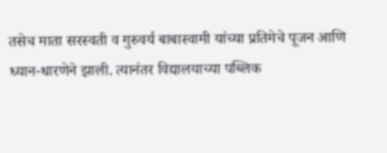तसेच माता सरस्वती व गुरुवर्य बाबास्वामी यांच्या प्रतिमेचे पूजन आणि ध्यान-धारणेने झाली. त्यानंतर विद्यालयाच्या पब्लिक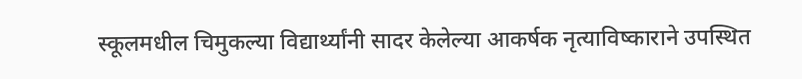स्कूलमधील चिमुकल्या विद्यार्थ्यांनी सादर केलेल्या आकर्षक नृत्याविष्काराने उपस्थित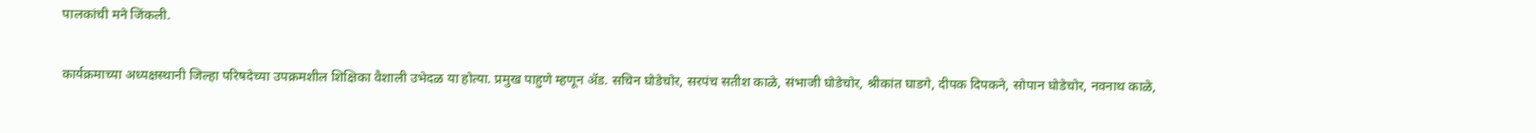पालकांची मने जिंकली.

कार्यक्रमाच्या अध्यक्षस्थानी जिल्हा परिषदेच्या उपक्रमशील शिक्षिका वैशाली उभेदळ या होत्या. प्रमुख पाहुणे म्हणून ॲड. सचिन घोडेचोर, सरपंच सतीश काळे, संभाजी घोडेचोर, श्रीकांत घाडगे, दीपक दिपकने, सोपान घोडेचोर, नवनाथ काळे,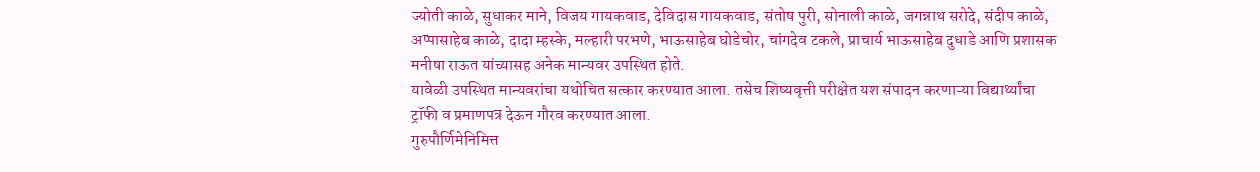ज्योती काळे, सुधाकर माने, विजय गायकवाड, देविदास गायकवाड, संतोष पुरी, सोनाली काळे, जगन्नाथ सरोदे, संदीप काळे, अप्पासाहेब काळे, दादा म्हस्के, मल्हारी परभणे, भाऊसाहेब घोडेचोर, चांगदेव टकले, प्राचार्य भाऊसाहेब दुधाडे आणि प्रशासक मनीषा राऊत यांच्यासह अनेक मान्यवर उपस्थित होते.
यावेळी उपस्थित मान्यवरांचा यथोचित सत्कार करण्यात आला. तसेच शिष्यवृत्ती परीक्षेत यश संपादन करणाऱ्या विद्यार्थ्यांचा ट्रॉफी व प्रमाणपत्र देऊन गौरव करण्यात आला.
गुरुपौर्णिमेनिमित्त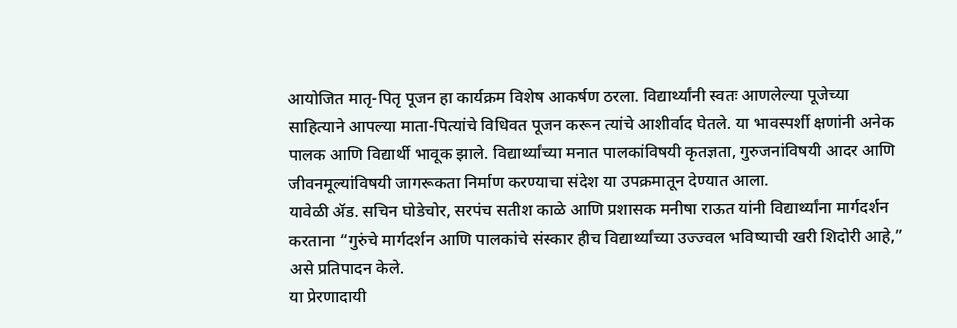आयोजित मातृ-पितृ पूजन हा कार्यक्रम विशेष आकर्षण ठरला. विद्यार्थ्यांनी स्वतः आणलेल्या पूजेच्या साहित्याने आपल्या माता-पित्यांचे विधिवत पूजन करून त्यांचे आशीर्वाद घेतले. या भावस्पर्शी क्षणांनी अनेक पालक आणि विद्यार्थी भावूक झाले. विद्यार्थ्यांच्या मनात पालकांविषयी कृतज्ञता, गुरुजनांविषयी आदर आणि जीवनमूल्यांविषयी जागरूकता निर्माण करण्याचा संदेश या उपक्रमातून देण्यात आला.
यावेळी ॲड. सचिन घोडेचोर, सरपंच सतीश काळे आणि प्रशासक मनीषा राऊत यांनी विद्यार्थ्यांना मार्गदर्शन करताना “गुरुंचे मार्गदर्शन आणि पालकांचे संस्कार हीच विद्यार्थ्यांच्या उज्ज्वल भविष्याची खरी शिदोरी आहे,” असे प्रतिपादन केले.
या प्रेरणादायी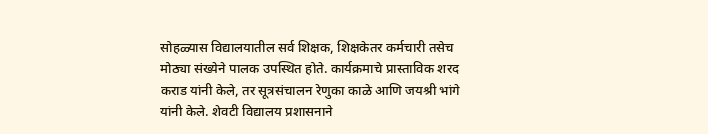सोहळ्यास विद्यालयातील सर्व शिक्षक, शिक्षकेतर कर्मचारी तसेच मोठ्या संख्येने पालक उपस्थित होते. कार्यक्रमाचे प्रास्ताविक शरद कराड यांनी केले, तर सूत्रसंचालन रेणुका काळे आणि जयश्री भांगे यांनी केले. शेवटी विद्यालय प्रशासनाने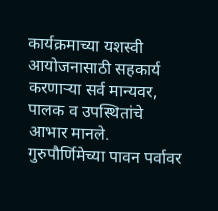कार्यक्रमाच्या यशस्वी आयोजनासाठी सहकार्य करणाऱ्या सर्व मान्यवर, पालक व उपस्थितांचे आभार मानले.
गुरुपौर्णिमेच्या पावन पर्वावर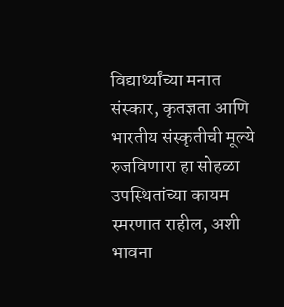विद्यार्थ्यांच्या मनात संस्कार, कृतज्ञता आणि भारतीय संस्कृतीची मूल्ये रुजविणारा हा सोहळा उपस्थितांच्या कायम स्मरणात राहील, अशी भावना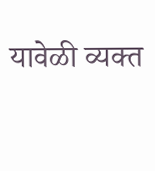यावेळी व्यक्त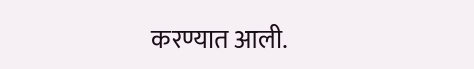करण्यात आली.